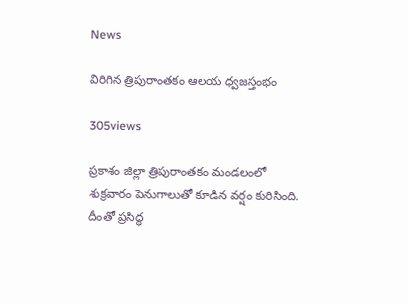News

విరిగిన త్రిపురాంతకం ఆలయ ధ్వజస్తంభం

305views

ప్రకాశం జిల్లా త్రిపురాంతకం మండలంలో శుక్రవారం పెనుగాలుతో కూడిన వర్షం కురిసింది. దీంతో ప్రసిద్ధ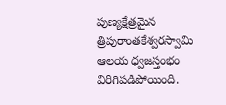పుణ్యక్షేత్రమైన త్రిపురాంతకేశ్వరస్వామి ఆలయ ధ్వజస్తంభం విరిగిపడిపోయింది.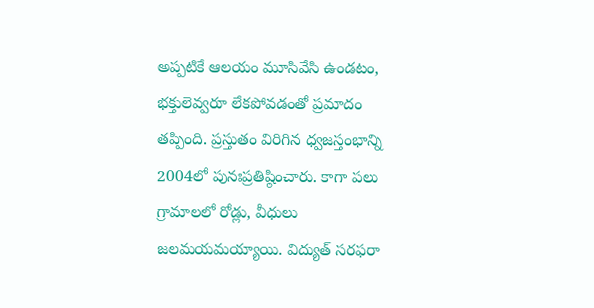అప్పటికే ఆలయం మూసివేసి ఉండటం, భక్తులెవ్వరూ లేకపోవడంతో ప్రమాదం తప్పింది. ప్రస్తుతం విరిగిన ధ్వజస్తంభాన్ని 2004లో పునఃప్రతిష్ఠించారు. కాగా పలు గ్రామాలలో రోడ్లు, వీధులు జలమయమయ్యాయి. విద్యుత్‌ సరఫరా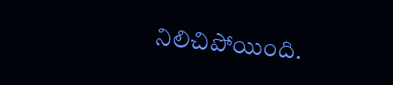నిలిచిపోయింది.